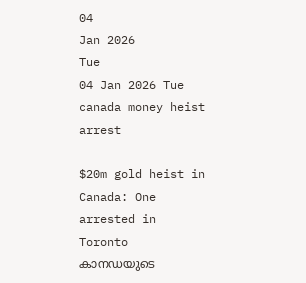04
Jan 2026
Tue
04 Jan 2026 Tue
canada money heist arrest

$20m gold heist in Canada: One arrested in Toronto കാനഡയുടെ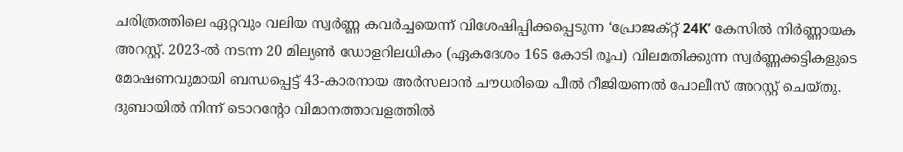ചരിത്രത്തിലെ ഏറ്റവും വലിയ സ്വര്‍ണ്ണ കവര്‍ച്ചയെന്ന് വിശേഷിപ്പിക്കപ്പെടുന്ന ‘പ്രോജക്റ്റ് 24K’ കേസില്‍ നിര്‍ണ്ണായക അറസ്റ്റ്. 2023-ല്‍ നടന്ന 20 മില്യണ്‍ ഡോളറിലധികം (ഏകദേശം 165 കോടി രൂപ) വിലമതിക്കുന്ന സ്വര്‍ണ്ണക്കട്ടികളുടെ മോഷണവുമായി ബന്ധപ്പെട്ട് 43-കാരനായ അര്‍സലാന്‍ ചൗധരിയെ പീല്‍ റീജിയണല്‍ പോലീസ് അറസ്റ്റ് ചെയ്തു. ദുബായില്‍ നിന്ന് ടൊറന്റോ വിമാനത്താവളത്തില്‍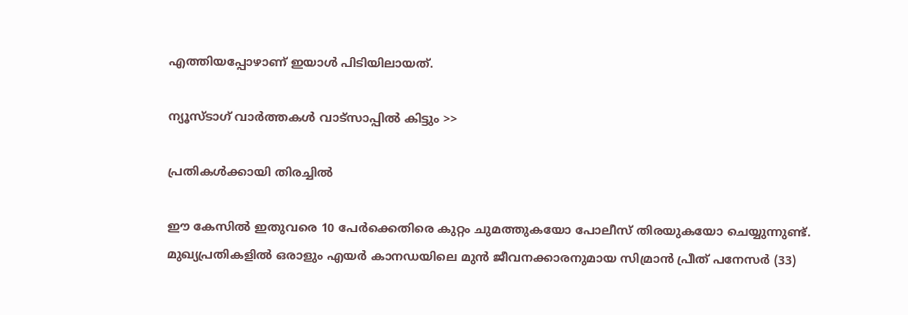എത്തിയപ്പോഴാണ് ഇയാള്‍ പിടിയിലായത്.

ന്യൂസ്ടാഗ് വാര്‍ത്തകള്‍ വാട്‌സാപ്പില്‍ കിട്ടും >>

പ്രതികള്‍ക്കായി തിരച്ചില്‍

ഈ കേസില്‍ ഇതുവരെ 10 പേര്‍ക്കെതിരെ കുറ്റം ചുമത്തുകയോ പോലീസ് തിരയുകയോ ചെയ്യുന്നുണ്ട്. മുഖ്യപ്രതികളില്‍ ഒരാളും എയര്‍ കാനഡയിലെ മുന്‍ ജീവനക്കാരനുമായ സിമ്രാന്‍ പ്രീത് പനേസര്‍ (33)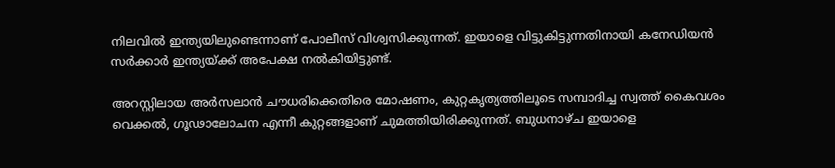നിലവില്‍ ഇന്ത്യയിലുണ്ടെന്നാണ് പോലീസ് വിശ്വസിക്കുന്നത്. ഇയാളെ വിട്ടുകിട്ടുന്നതിനായി കനേഡിയന്‍ സര്‍ക്കാര്‍ ഇന്ത്യയ്ക്ക് അപേക്ഷ നല്‍കിയിട്ടുണ്ട്.

അറസ്റ്റിലായ അര്‍സലാന്‍ ചൗധരിക്കെതിരെ മോഷണം, കുറ്റകൃത്യത്തിലൂടെ സമ്പാദിച്ച സ്വത്ത് കൈവശം വെക്കല്‍, ഗൂഢാലോചന എന്നീ കുറ്റങ്ങളാണ് ചുമത്തിയിരിക്കുന്നത്. ബുധനാഴ്ച ഇയാളെ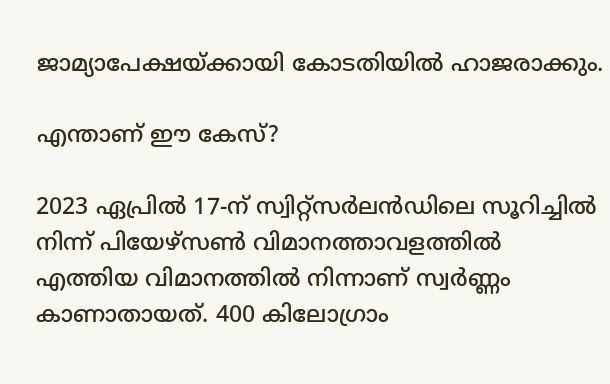ജാമ്യാപേക്ഷയ്ക്കായി കോടതിയില്‍ ഹാജരാക്കും.

എന്താണ് ഈ കേസ്?

2023 ഏപ്രില്‍ 17-ന് സ്വിറ്റ്‌സര്‍ലന്‍ഡിലെ സൂറിച്ചില്‍ നിന്ന് പിയേഴ്‌സണ്‍ വിമാനത്താവളത്തില്‍ എത്തിയ വിമാനത്തില്‍ നിന്നാണ് സ്വര്‍ണ്ണം കാണാതായത്. 400 കിലോഗ്രാം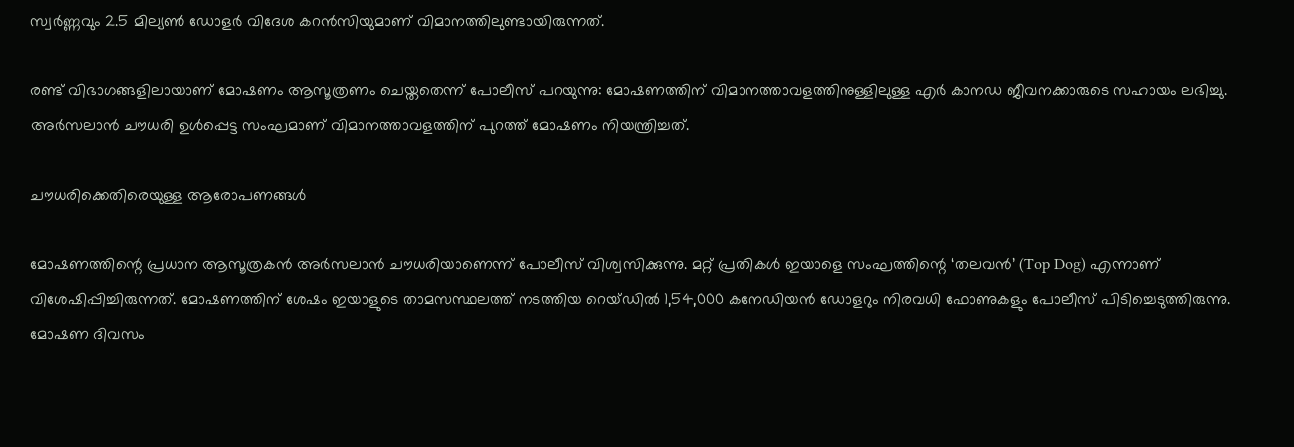സ്വര്‍ണ്ണവും 2.5 മില്യണ്‍ ഡോളര്‍ വിദേശ കറന്‍സിയുമാണ് വിമാനത്തിലുണ്ടായിരുന്നത്.

രണ്ട് വിഭാഗങ്ങളിലായാണ് മോഷണം ആസൂത്രണം ചെയ്തതെന്ന് പോലീസ് പറയുന്നു: മോഷണത്തിന് വിമാനത്താവളത്തിനുള്ളിലുള്ള എര്‍ കാനഡ ജീവനക്കാരുടെ സഹായം ലഭിച്ചു. അര്‍സലാന്‍ ചൗധരി ഉള്‍പ്പെട്ട സംഘമാണ് വിമാനത്താവളത്തിന് പുറത്ത് മോഷണം നിയന്ത്രിച്ചത്.

ചൗധരിക്കെതിരെയുള്ള ആരോപണങ്ങള്‍

മോഷണത്തിന്റെ പ്രധാന ആസൂത്രകന്‍ അര്‍സലാന്‍ ചൗധരിയാണെന്ന് പോലീസ് വിശ്വസിക്കുന്നു. മറ്റ് പ്രതികള്‍ ഇയാളെ സംഘത്തിന്റെ ‘തലവന്‍’ (Top Dog) എന്നാണ് വിശേഷിപ്പിച്ചിരുന്നത്. മോഷണത്തിന് ശേഷം ഇയാളുടെ താമസസ്ഥലത്ത് നടത്തിയ റെയ്ഡില്‍ 1,54,000 കനേഡിയന്‍ ഡോളറും നിരവധി ഫോണുകളും പോലീസ് പിടിച്ചെടുത്തിരുന്നു. മോഷണ ദിവസം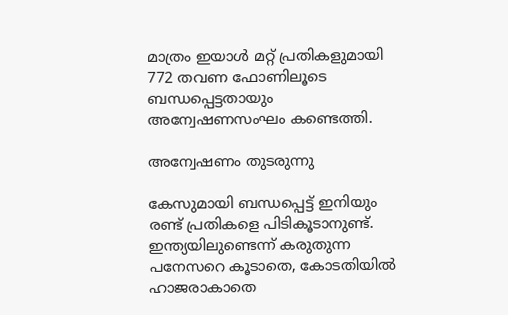മാത്രം ഇയാള്‍ മറ്റ് പ്രതികളുമായി 772 തവണ ഫോണിലൂടെ ബന്ധപ്പെട്ടതായും അന്വേഷണസംഘം കണ്ടെത്തി.

അന്വേഷണം തുടരുന്നു

കേസുമായി ബന്ധപ്പെട്ട് ഇനിയും രണ്ട് പ്രതികളെ പിടികൂടാനുണ്ട്. ഇന്ത്യയിലുണ്ടെന്ന് കരുതുന്ന പനേസറെ കൂടാതെ, കോടതിയില്‍ ഹാജരാകാതെ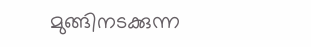മുങ്ങിനടക്കുന്ന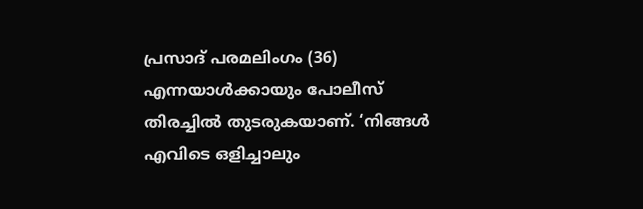പ്രസാദ് പരമലിംഗം (36) എന്നയാള്‍ക്കായും പോലീസ് തിരച്ചില്‍ തുടരുകയാണ്. ‘നിങ്ങള്‍ എവിടെ ഒളിച്ചാലും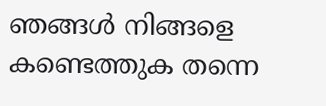ഞങ്ങള്‍ നിങ്ങളെ കണ്ടെത്തുക തന്നെ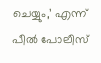ചെയ്യും,’ എന്ന് പീല്‍ പോലീസ്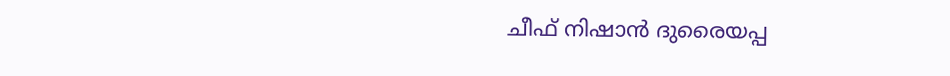ചീഫ് നിഷാന്‍ ദുരൈയപ്പ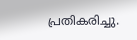പ്രതികരിച്ചു.